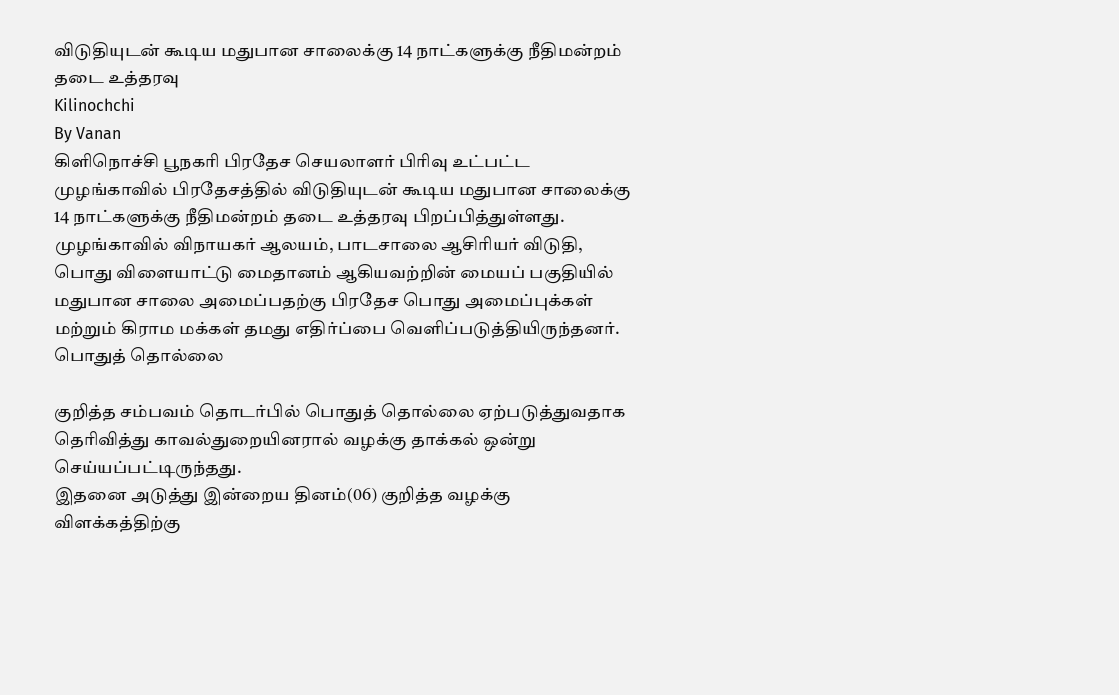விடுதியுடன் கூடிய மதுபான சாலைக்கு 14 நாட்களுக்கு நீதிமன்றம் தடை உத்தரவு
Kilinochchi
By Vanan
கிளிநொச்சி பூநகரி பிரதேச செயலாளர் பிரிவு உட்பட்ட முழங்காவில் பிரதேசத்தில் விடுதியுடன் கூடிய மதுபான சாலைக்கு 14 நாட்களுக்கு நீதிமன்றம் தடை உத்தரவு பிறப்பித்துள்ளது.
முழங்காவில் விநாயகர் ஆலயம், பாடசாலை ஆசிரியர் விடுதி, பொது விளையாட்டு மைதானம் ஆகியவற்றின் மையப் பகுதியில் மதுபான சாலை அமைப்பதற்கு பிரதேச பொது அமைப்புக்கள் மற்றும் கிராம மக்கள் தமது எதிர்ப்பை வெளிப்படுத்தியிருந்தனர்.
பொதுத் தொல்லை

குறித்த சம்பவம் தொடர்பில் பொதுத் தொல்லை ஏற்படுத்துவதாக தெரிவித்து காவல்துறையினரால் வழக்கு தாக்கல் ஒன்று செய்யப்பட்டிருந்தது.
இதனை அடுத்து இன்றைய தினம்(06) குறித்த வழக்கு விளக்கத்திற்கு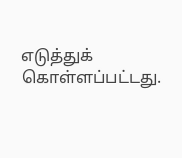எடுத்துக் கொள்ளப்பட்டது.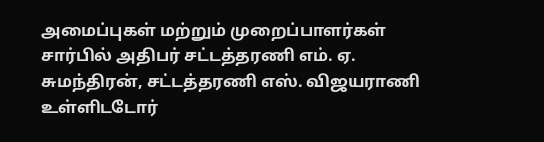அமைப்புகள் மற்றும் முறைப்பாளர்கள் சார்பில் அதிபர் சட்டத்தரணி எம். ஏ. சுமந்திரன், சட்டத்தரணி எஸ். விஜயராணி உள்ளிடடோர்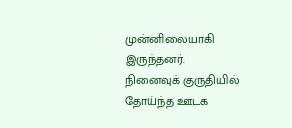முன்னிலையாகி இருந்தனர்.
நினைவுக் குருதியில் தோய்ந்த ஊடக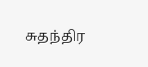சுதந்திர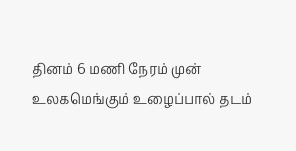தினம் 6 மணி நேரம் முன்
உலகமெங்கும் உழைப்பால் தடம்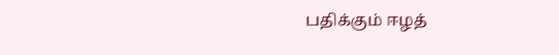பதிக்கும் ஈழத்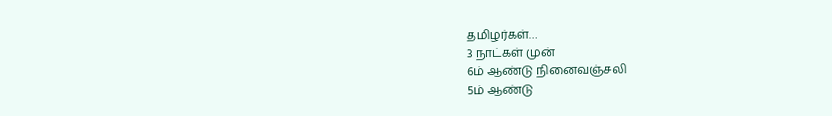தமிழர்கள்…
3 நாட்கள் முன்
6ம் ஆண்டு நினைவஞ்சலி
5ம் ஆண்டு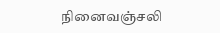நினைவஞ்சலி